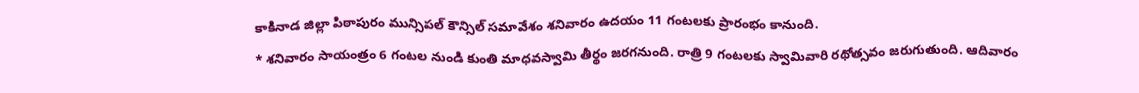కాకినాడ జిల్లా పిఠాపురం మున్సిపల్ కౌన్సిల్ సమావేశం శనివారం ఉదయం 11 గంటలకు ప్రారంభం కానుంది.
* శనివారం సాయంత్రం 6 గంటల నుండి కుంతి మాధవస్వామి తీర్థం జరగనుంది. రాత్రి 9 గంటలకు స్వామివారి రథోత్సవం జరుగుతుంది. ఆదివారం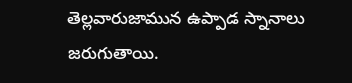తెల్లవారుజామున ఉప్పాడ స్నానాలు జరుగుతాయి.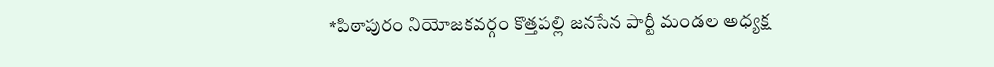*పిఠాపురం నియోజకవర్గం కొత్తపల్లి జనసేన పార్టీ మండల అధ్యక్ష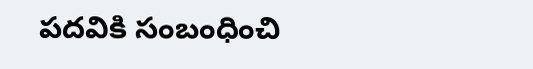పదవికి సంబంధించి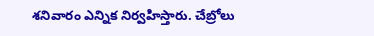శనివారం ఎన్నిక నిర్వహిస్తారు. చేబ్రోలు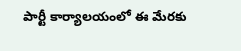పార్టీ కార్యాలయంలో ఈ మేరకు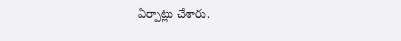ఏర్పాట్లు చేశారు.